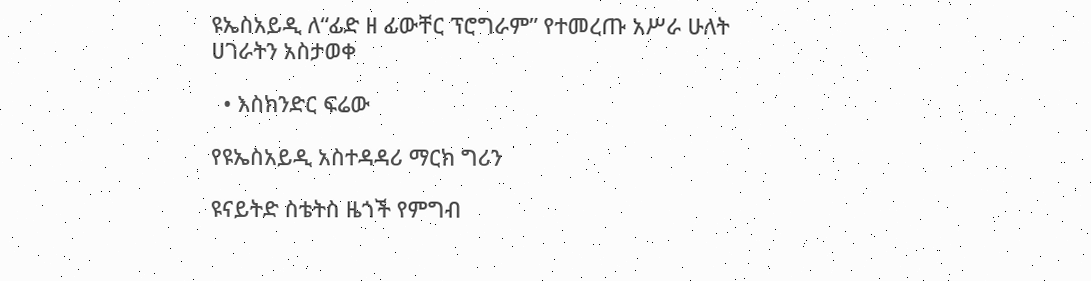ዩኤስአይዲ ለ“ፊድ ዘ ፊውቸር ፕሮግራም” የተመረጡ አሥራ ሁለት ሀገራትን አስታወቀ

  • እስክንድር ፍሬው

የዩኤስአይዲ አስተዳዳሪ ማርክ ግሪን

ዩናይትድ ስቴትስ ዜጎች የምግብ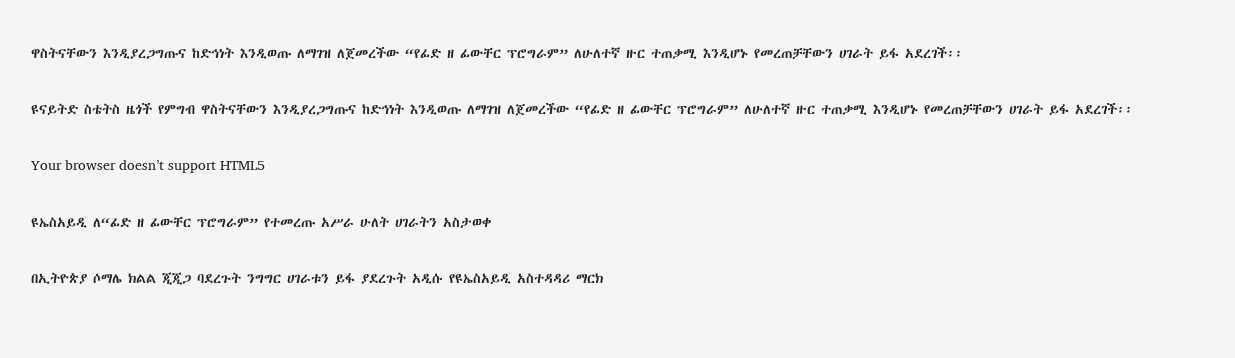ዋስትናቸውን እንዲያረጋግጡና ከድኅነት እንዲወጡ ለማገዝ ለጀመረችው “የፊድ ዘ ፊውቸር ፕሮግራም” ለሁለተኛ ዙር ተጠቃሚ እንዲሆኑ የመረጠቻቸውን ሀገራት ይፋ አደረገች፡፡

ዩናይትድ ስቴትስ ዜጎች የምግብ ዋስትናቸውን እንዲያረጋግጡና ከድኅነት እንዲወጡ ለማገዝ ለጀመረችው “የፊድ ዘ ፊውቸር ፕሮግራም” ለሁለተኛ ዙር ተጠቃሚ እንዲሆኑ የመረጠቻቸውን ሀገራት ይፋ አደረገች፡፡

Your browser doesn’t support HTML5

ዩኤስአይዲ ለ“ፊድ ዘ ፊውቸር ፕሮግራም” የተመረጡ አሥራ ሁለት ሀገራትን አስታወቀ

በኢትዮጵያ ሶማሌ ክልል ጂጂጋ ባደረጉት ንግግር ሀገራቱን ይፋ ያደረጉት አዲሱ የዩኤስአይዲ አስተዳዳሪ ማርክ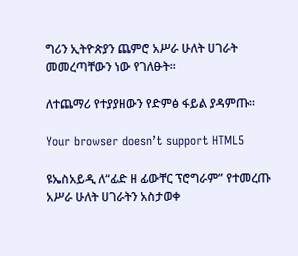ግሪን ኢትዮጵያን ጨምሮ አሥራ ሁለት ሀገራት መመረጣቸውን ነው የገለፁት፡፡

ለተጨማሪ የተያያዘውን የድምፅ ፋይል ያዳምጡ።

Your browser doesn’t support HTML5

ዩኤስአይዲ ለ“ፊድ ዘ ፊውቸር ፕሮግራም” የተመረጡ አሥራ ሁለት ሀገራትን አስታወቀ